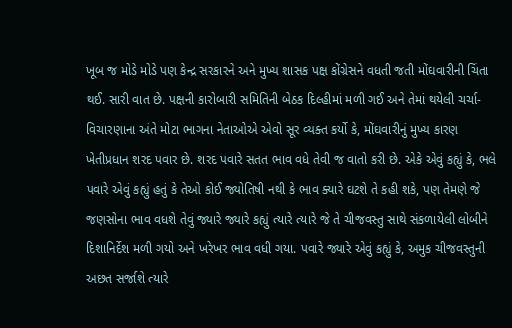ખૂબ જ મોડે મોડે પણ કેન્દ્ર સરકારને અને મુખ્ય શાસક પક્ષ કોંગ્રેસને વધતી જતી મોંઘવારીની ચિંતા થઈ. સારી વાત છે. પક્ષની કારોબારી સમિતિની બેઠક દિલ્હીમાં મળી ગઈ અને તેમાં થયેલી ચર્ચા-વિચારણાના અંતે મોટા ભાગના નેતાઓએ એવો સૂર વ્યક્ત કર્યો કે, મોંઘવારીનું મુખ્ય કારણ ખેતીપ્રધાન શરદ પવાર છે. શરદ પવારે સતત ભાવ વધે તેવી જ વાતો કરી છે. એકે એવું કહ્યું કે, ભલે પવારે એવું કહ્યું હતું કે તેઓ કોઈ જ્યોતિષી નથી કે ભાવ ક્યારે ઘટશે તે કહી શકે, પણ તેમણે જે જણસોના ભાવ વધશે તેવું જ્યારે જ્યારે કહ્યું ત્યારે ત્યારે જે તે ચીજવસ્તુ સાથે સંકળાયેલી લોબીને દિશાનિર્દેશ મળી ગયો અને ખરેખર ભાવ વધી ગયા. પવારે જ્યારે એવું કહ્યું કે, અમુક ચીજવસ્તુની અછત સર્જાશે ત્યારે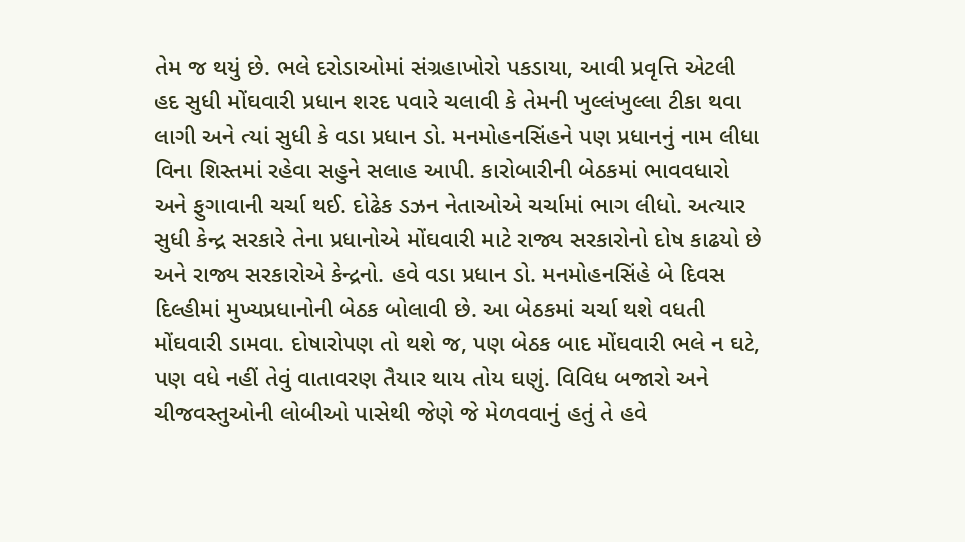તેમ જ થયું છે. ભલે દરોડાઓમાં સંગ્રહાખોરો પકડાયા, આવી પ્રવૃત્તિ એટલી હદ સુધી મોંઘવારી પ્રધાન શરદ પવારે ચલાવી કે તેમની ખુલ્લંખુલ્લા ટીકા થવા લાગી અને ત્યાં સુધી કે વડા પ્રધાન ડો. મનમોહનસિંહને પણ પ્રધાનનું નામ લીધા વિના શિસ્તમાં રહેવા સહુને સલાહ આપી. કારોબારીની બેઠકમાં ભાવવધારો અને ફુગાવાની ચર્ચા થઈ. દોઢેક ડઝન નેતાઓએ ચર્ચામાં ભાગ લીધો. અત્યાર સુધી કેન્દ્ર સરકારે તેના પ્રધાનોએ મોંઘવારી માટે રાજ્ય સરકારોનો દોષ કાઢયો છે અને રાજ્ય સરકારોએ કેન્દ્રનો. હવે વડા પ્રધાન ડો. મનમોહનસિંહે બે દિવસ દિલ્હીમાં મુખ્યપ્રધાનોની બેઠક બોલાવી છે. આ બેઠકમાં ચર્ચા થશે વધતી મોંઘવારી ડામવા. દોષારોપણ તો થશે જ, પણ બેઠક બાદ મોંઘવારી ભલે ન ઘટે, પણ વધે નહીં તેવું વાતાવરણ તૈયાર થાય તોય ઘણું. વિવિધ બજારો અને ચીજવસ્તુઓની લોબીઓ પાસેથી જેણે જે મેળવવાનું હતું તે હવે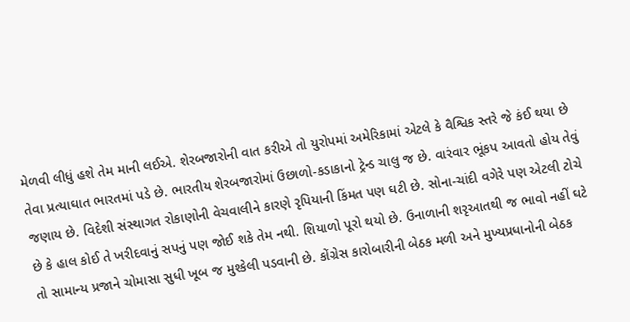મેળવી લીધું હશે તેમ માની લઈએ. શેરબજારોની વાત કરીએ તો યુરોપમાં અમેરિકામાં એટલે કે વૈશ્વિક સ્તરે જે કંઈ થયા છે તેવા પ્રત્યાઘાત ભારતમાં પડે છે. ભારતીય શેરબજારોમાં ઉછાળો-કડાકાનો ટ્રેન્ડ ચાલુ જ છે. વારંવાર ભૂંકપ આવતો હોય તેવું જણાય છે. વિદેશી સંસ્થાગત રોકાણોની વેચવાલીને કારણે રૃપિયાની કિંમત પણ ઘટી છે. સોના-ચાંદી વગેરે પણ એટલી ટોચે છે કે હાલ કોઈ તે ખરીદવાનું સપનું પણ જોઈ શકે તેમ નથી. શિયાળો પૂરો થયો છે. ઉનાળાની શરૃઆતથી જ ભાવો નહીં ઘટે તો સામાન્ય પ્રજાને ચોમાસા સુધી ખૂબ જ મુશ્કેલી પડવાની છે. કોંગ્રેસ કારોબારીની બેઠક મળી અને મુખ્યપ્રધાનોની બેઠક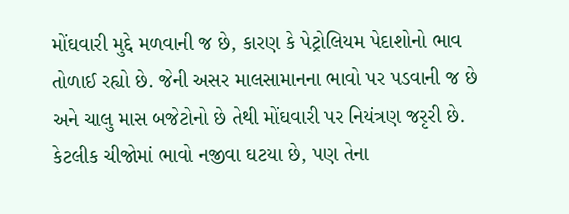મોંઘવારી મુદ્દે મળવાની જ છે, કારણ કે પેટ્રોલિયમ પેદાશોનો ભાવ તોળાઈ રહ્યો છે. જેની અસર માલસામાનના ભાવો પર પડવાની જ છે અને ચાલુ માસ બજેટોનો છે તેથી મોંઘવારી પર નિયંત્રણ જરૃરી છે. કેટલીક ચીજોમાં ભાવો નજીવા ઘટયા છે, પણ તેના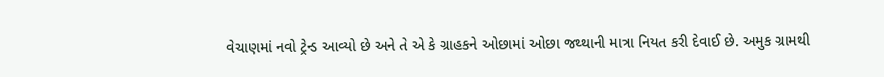વેચાણમાં નવો ટ્રેન્ડ આવ્યો છે અને તે એ કે ગ્રાહકને ઓછામાં ઓછા જથ્થાની માત્રા નિયત કરી દેવાઈ છે. અમુક ગ્રામથી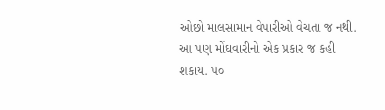ઓછો માલસામાન વેપારીઓ વેચતા જ નથી. આ પણ મોંઘવારીનો એક પ્રકાર જ કહી શકાય. ૫૦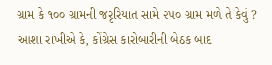ગ્રામ કે ૧૦૦ ગ્રામની જરૃરિયાત સામે ૨૫૦ ગ્રામ મળે તે કેવું ? આશા રાખીએ કે, કોંગ્રેસ કારોબારીની બેઠક બાદ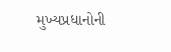મુખ્યપ્રધાનોની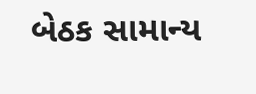બેઠક સામાન્ય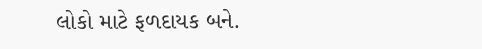લોકો માટે ફળદાયક બને.